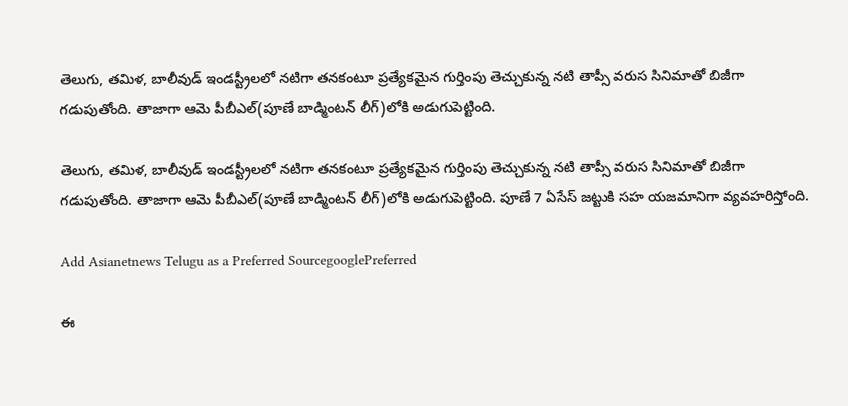తెలుగు, తమిళ, బాలీవుడ్ ఇండస్ట్రీలలో నటిగా తనకంటూ ప్రత్యేకమైన గుర్తింపు తెచ్చుకున్న నటి తాప్సీ వరుస సినిమాతో బిజీగా గడుపుతోంది. తాజాగా ఆమె పీబీఎల్(పూణే బాడ్మింటన్ లీగ్)లోకి అడుగుపెట్టింది.

తెలుగు, తమిళ, బాలీవుడ్ ఇండస్ట్రీలలో నటిగా తనకంటూ ప్రత్యేకమైన గుర్తింపు తెచ్చుకున్న నటి తాప్సీ వరుస సినిమాతో బిజీగా గడుపుతోంది. తాజాగా ఆమె పీబీఎల్(పూణే బాడ్మింటన్ లీగ్)లోకి అడుగుపెట్టింది. పూణే 7 ఏసేస్ జట్టుకి సహ యజమానిగా వ్యవహరిస్తోంది.

Add Asianetnews Telugu as a Preferred SourcegooglePreferred

ఈ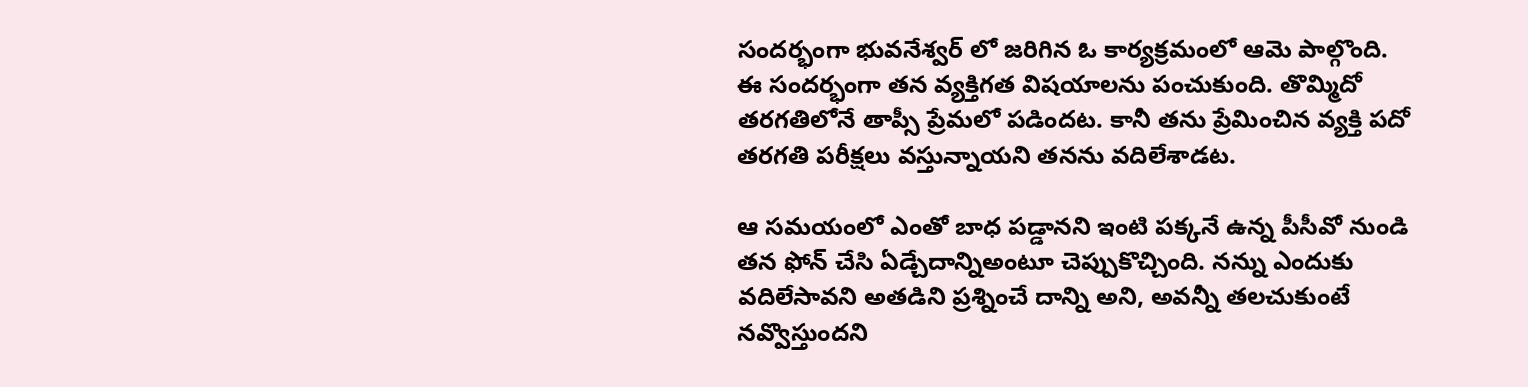సందర్భంగా భువనేశ్వర్ లో జరిగిన ఓ కార్యక్రమంలో ఆమె పాల్గొంది. ఈ సందర్భంగా తన వ్యక్తిగత విషయాలను పంచుకుంది. తొమ్మిదో తరగతిలోనే తాప్సీ ప్రేమలో పడిందట. కానీ తను ప్రేమించిన వ్యక్తి పదో తరగతి పరీక్షలు వస్తున్నాయని తనను వదిలేశాడట.

ఆ సమయంలో ఎంతో బాధ పడ్డానని ఇంటి పక్కనే ఉన్న పీసీవో నుండి తన ఫోన్ చేసి ఏడ్చేదాన్నిఅంటూ చెప్పుకొచ్చింది. నన్ను ఎందుకు వదిలేసావని అతడిని ప్రశ్నించే దాన్ని అని, అవన్నీ తలచుకుంటే నవ్వొస్తుందని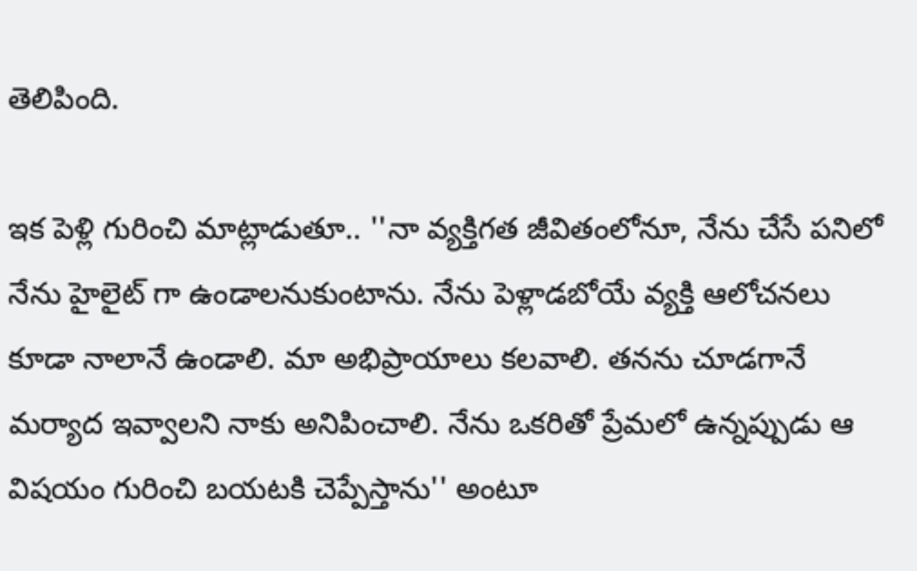తెలిపింది.

ఇక పెళ్లి గురించి మాట్లాడుతూ.. ''నా వ్యక్తిగత జీవితంలోనూ, నేను చేసే పనిలో నేను హైలైట్ గా ఉండాలనుకుంటాను. నేను పెళ్లాడబోయే వ్యక్తి ఆలోచనలు కూడా నాలానే ఉండాలి. మా అభిప్రాయాలు కలవాలి. తనను చూడగానే మర్యాద ఇవ్వాలని నాకు అనిపించాలి. నేను ఒకరితో ప్రేమలో ఉన్నప్పుడు ఆ విషయం గురించి బయటకి చెప్పేస్తాను'' అంటూ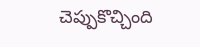చెప్పుకొచ్చింది